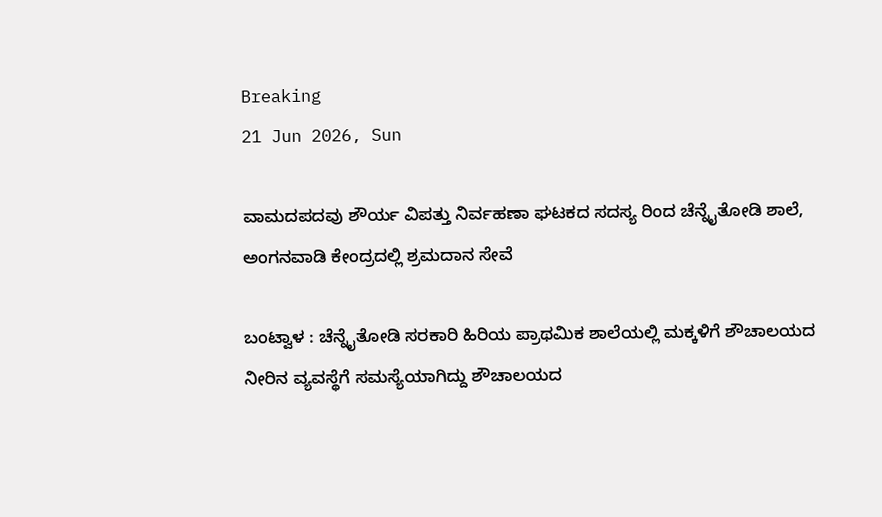Breaking
21 Jun 2026, Sun

ವಾಮದಪದವು ಶೌರ್ಯ ವಿಪತ್ತು ನಿರ್ವಹಣಾ ಘಟಕದ ಸದಸ್ಯ ರಿಂದ ಚೆನ್ನೈತೋಡಿ ಶಾಲೆ, ಅಂಗನವಾಡಿ ಕೇಂದ್ರದಲ್ಲಿ ಶ್ರಮದಾನ ಸೇವೆ

ಬಂಟ್ವಾಳ : ಚೆನ್ನೈತೋಡಿ ಸರಕಾರಿ ಹಿರಿಯ ಪ್ರಾಥಮಿಕ ಶಾಲೆಯಲ್ಲಿ ಮಕ್ಕಳಿಗೆ ಶೌಚಾಲಯದ ನೀರಿನ ವ್ಯವಸ್ಥೆಗೆ ಸಮಸ್ಯೆಯಾಗಿದ್ದು ಶೌಚಾಲಯದ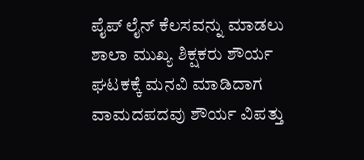ಪೈಪ್ ಲೈನ್ ಕೆಲಸವನ್ನು ಮಾಡಲು ಶಾಲಾ ಮುಖ್ಯ ಶಿಕ್ಷಕರು ಶೌರ್ಯ ಘಟಕಕ್ಕೆ ಮನವಿ ಮಾಡಿದಾಗ ವಾಮದಪದವು ಶೌರ್ಯ ವಿಪತ್ತು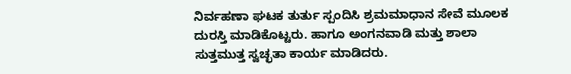ನಿರ್ವಹಣಾ ಘಟಕ ತುರ್ತು ಸ್ಪಂದಿಸಿ ಶ್ರಮಮಾಧಾನ ಸೇವೆ ಮೂಲಕ ದುರಸ್ತಿ ಮಾಡಿಕೊಟ್ಟರು. ಹಾಗೂ ಅಂಗನವಾಡಿ ಮತ್ತು ಶಾಲಾ ಸುತ್ತಮುತ್ತ ಸ್ವಚ್ಛತಾ ಕಾರ್ಯ ಮಾಡಿದರು.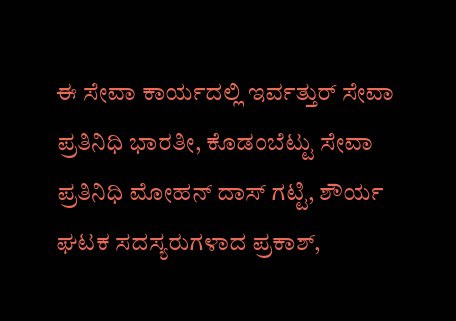ಈ ಸೇವಾ ಕಾರ್ಯದಲ್ಲಿ ಇರ್ವತ್ತುರ್ ಸೇವಾ ಪ್ರತಿನಿಧಿ ಭಾರತೀ, ಕೊಡಂಬೆಟ್ಟು ಸೇವಾ ಪ್ರತಿನಿಧಿ ಮೋಹನ್ ದಾಸ್ ಗಟ್ಟಿ, ಶೌರ್ಯ ಘಟಕ ಸದಸ್ಯರುಗಳಾದ ಪ್ರಕಾಶ್,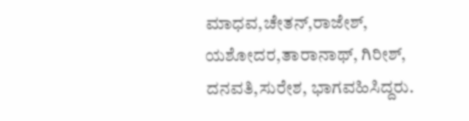ಮಾಧವ,ಚೇತನ್,ರಾಜೇಶ್, ಯಶೋದರ,ತಾರಾನಾಥ್, ಗಿರೀಶ್, ದನವತಿ,ಸುರೇಶ, ಭಾಗವಹಿಸಿದ್ದರು.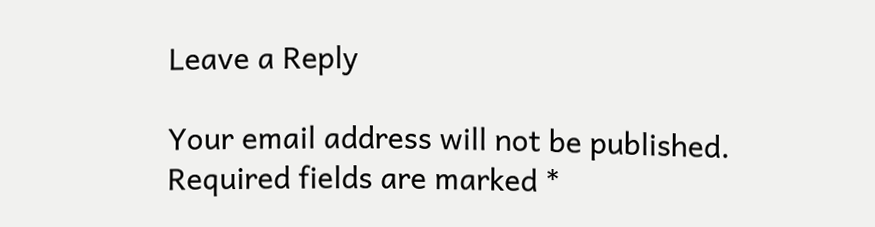Leave a Reply

Your email address will not be published. Required fields are marked *